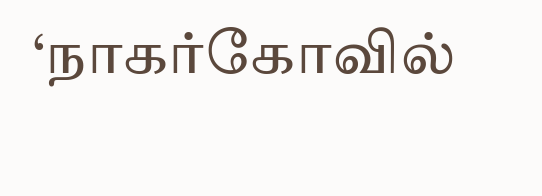‘நாகர்கோவில்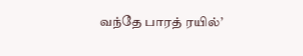வந்தே பாரத் ரயில்’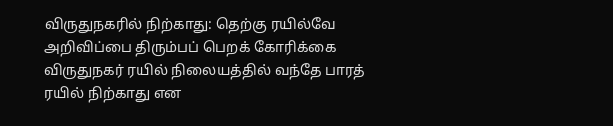விருதுநகரில் நிற்காது: தெற்கு ரயில்வே அறிவிப்பை திரும்பப் பெறக் கோரிக்கை
விருதுநகர் ரயில் நிலையத்தில் வந்தே பாரத் ரயில் நிற்காது என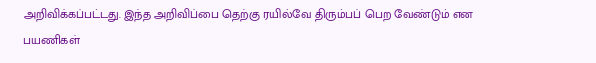அறிவிக்கப்பட்டது. இந்த அறிவிப்பை தெற்கு ரயில்வே திரும்பப் பெற வேண்டும் என பயணிகள்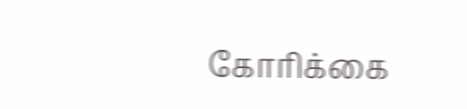கோரிக்கை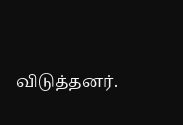விடுத்தனர்.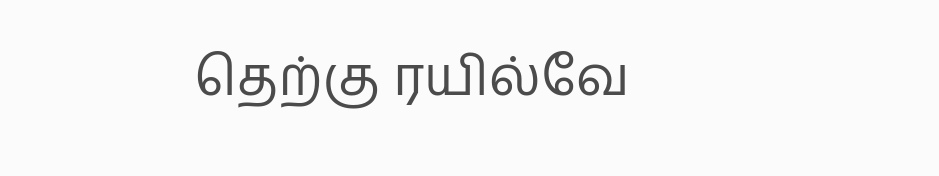தெற்கு ரயில்வே